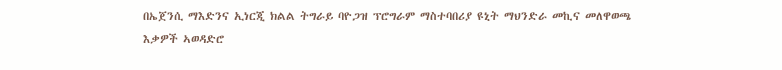በኤጀንሲ ማእድንና ኢነርጂ ክልል ትግራይ ባዮጋዝ ፕሮግራም ማስተባበሪያ ዩኒት ማህንድራ መኪና መለዋወጫ እቃዎች ኣወዳድሮ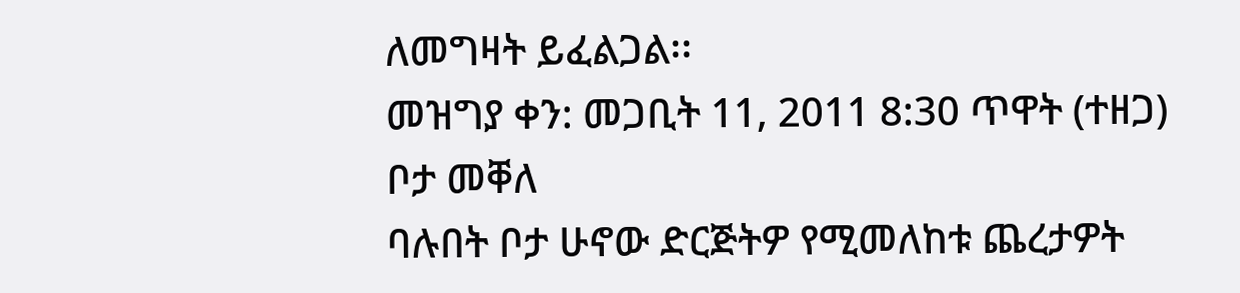ለመግዛት ይፈልጋል፡፡
መዝግያ ቀን: መጋቢት 11, 2011 8:30 ጥዋት (ተዘጋ)
ቦታ መቐለ
ባሉበት ቦታ ሁኖው ድርጅትዎ የሚመለከቱ ጨረታዎት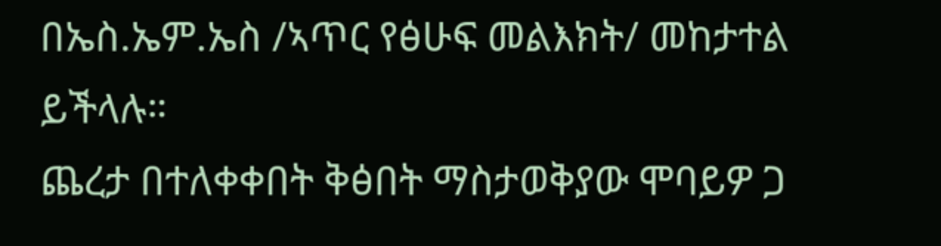በኤስ.ኤም.ኤስ /ኣጥር የፅሁፍ መልእክት/ መከታተል ይችላሉ።
ጨረታ በተለቀቀበት ቅፅበት ማስታወቅያው ሞባይዎ ጋ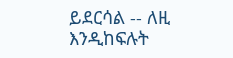ይደርሳል -- ለዚ እንዲከፍሉት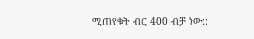ሚጠየቁት ብር 400 ብቻ ነው::